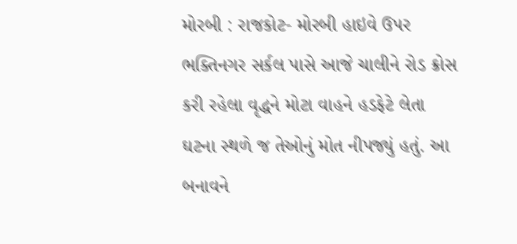મોરબી : રાજકોટ- મોરબી હાઇવે ઉપર ભક્તિનગર સર્કલ પાસે આજે ચાલીને રોડ ક્રોસ કરી રહેલા વૃદ્ધને મોટા વાહને હડફેટે લેતા ઘટના સ્થળે જ તેઓનું મોત નીપજ્યું હતું. આ બનાવને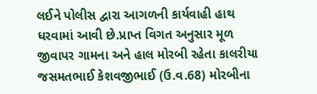લઈને પોલીસ દ્વારા આગળની કાર્યવાહી હાથ ધરવામાં આવી છે.પ્રાપ્ત વિગત અનુસાર મૂળ જીવાપર ગામના અને હાલ મોરબી રહેતા કાલરીયા જસમતભાઈ કેશવજીભાઈ (ઉ.વ.68) મોરબીના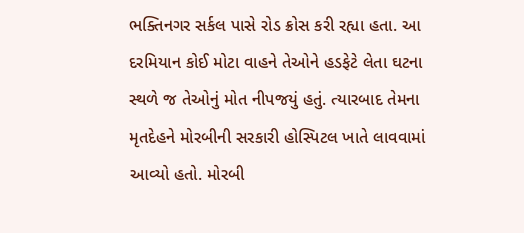ભક્તિનગર સર્કલ પાસે રોડ ક્રોસ કરી રહ્યા હતા. આ દરમિયાન કોઈ મોટા વાહને તેઓને હડફેટે લેતા ઘટના સ્થળે જ તેઓનું મોત નીપજયું હતું. ત્યારબાદ તેમના મૃતદેહને મોરબીની સરકારી હોસ્પિટલ ખાતે લાવવામાં આવ્યો હતો. મોરબી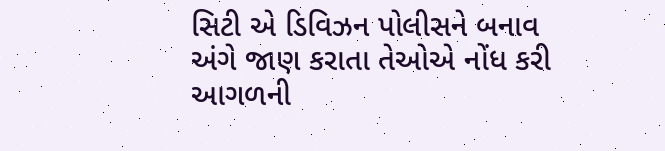સિટી એ ડિવિઝન પોલીસને બનાવ અંગે જાણ કરાતા તેઓએ નોંધ કરી આગળની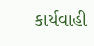કાર્યવાહી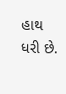હાથ ધરી છે.